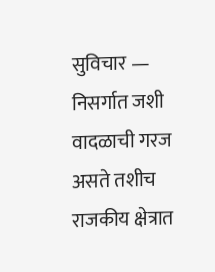सुविचार — निसर्गात जशी वादळाची गरज असते तशीच राजकीय क्षेत्रात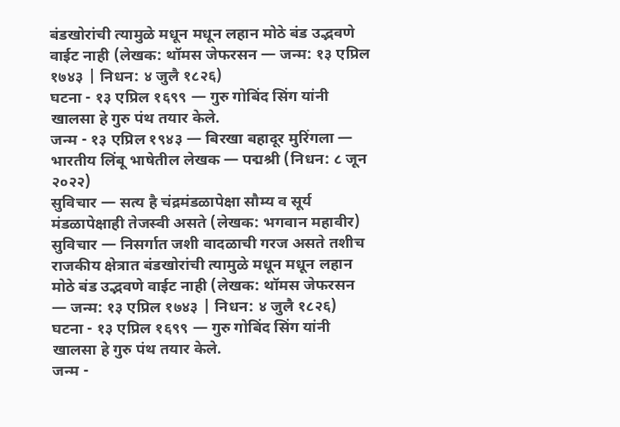बंडखोरांची त्यामुळे मधून मधून लहान मोठे बंड उद्भवणे वाईट नाही (लेखक: थॉमस जेफरसन — जन्म: १३ एप्रिल १७४३ | निधन: ४ जुलै १८२६)
घटना - १३ एप्रिल १६९९ — गुरु गोबिंद सिंग यांनी खालसा हे गुरु पंथ तयार केले.
जन्म - १३ एप्रिल १९४३ — बिरखा बहादूर मुरिंगला — भारतीय लिंबू भाषेतील लेखक — पद्मश्री (निधन: ८ जून २०२२)
सुविचार — सत्य है चंद्रमंडळापेक्षा सौम्य व सूर्य मंडळापेक्षाही तेजस्वी असते (लेखक: भगवान महावीर)
सुविचार — निसर्गात जशी वादळाची गरज असते तशीच राजकीय क्षेत्रात बंडखोरांची त्यामुळे मधून मधून लहान मोठे बंड उद्भवणे वाईट नाही (लेखक: थॉमस जेफरसन — जन्म: १३ एप्रिल १७४३ | निधन: ४ जुलै १८२६)
घटना - १३ एप्रिल १६९९ — गुरु गोबिंद सिंग यांनी खालसा हे गुरु पंथ तयार केले.
जन्म -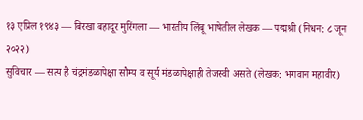१३ एप्रिल १९४३ — बिरखा बहादूर मुरिंगला — भारतीय लिंबू भाषेतील लेखक — पद्मश्री (निधन: ८ जून २०२२)
सुविचार — सत्य है चंद्रमंडळापेक्षा सौम्य व सूर्य मंडळापेक्षाही तेजस्वी असते (लेखक: भगवान महावीर)